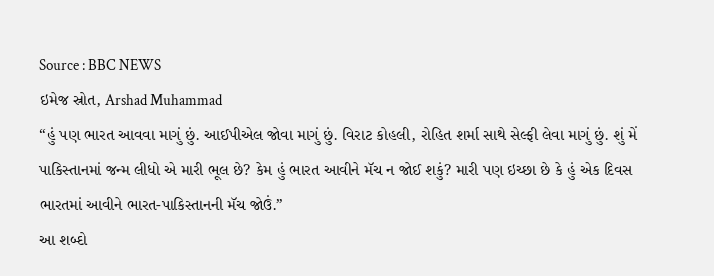Source : BBC NEWS
ઇમેજ સ્રોત, Arshad Muhammad
“હું પણ ભારત આવવા માગું છું. આઈપીએલ જોવા માગું છું. વિરાટ કોહલી, રોહિત શર્મા સાથે સેલ્ફી લેવા માગું છું. શું મેં પાકિસ્તાનમાં જન્મ લીધો એ મારી ભૂલ છે? કેમ હું ભારત આવીને મૅચ ન જોઈ શકું? મારી પણ ઇચ્છા છે કે હું એક દિવસ ભારતમાં આવીને ભારત-પાકિસ્તાનની મૅચ જોઉં.”
આ શબ્દો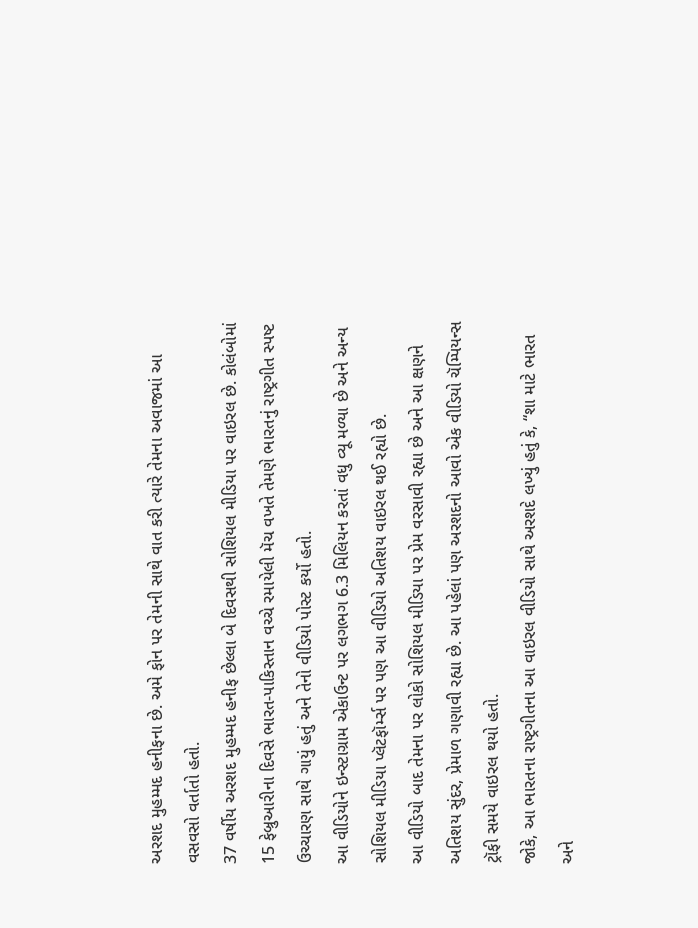અરશદ મુહમ્મદ હનીફના છે. અમે ફોન પર તેમની સાથે વાત કરી ત્યારે તેમના અવાજમાં આ વસવસો વર્તાતો હતો.
37 વર્ષીય અરશદ મુહમ્મદ હનીફ છેલ્લા બે દિવસથી સોશિયલ મીડિયા પર વાઇરલ છે. કોલંબોમાં 15 ફેબ્રુઆરીના દિવસે ભારત-પાકિસ્તાન વચ્ચે રમાયેલી મૅચ વખતે તેમણે ભારતનું રાષ્ટ્રગીત સ્પષ્ટ ઉચ્ચારણ સાથે ગાયું હતું અને તેનો વીડિયો પોસ્ટ કર્યો હતો.
આ વીડિયોને ઇન્સ્ટાગ્રામ એકાઉન્ટ પર લગભગ 6.3 મિલિયન કરતાં વધુ વ્યૂ મળ્યા છે અને અન્ય સોશિયલ મીડિયા પ્લૅટફૉર્મ્સ પર પણ આ વીડિયો અતિશય વાઇરલ થઈ રહ્યો છે.
આ વીડિયો બાદ તેમના પર લોકો સોશિયલ મીડિયા પર પ્રેમ વરસાવી રહ્યા છે અને આ ક્ષણને અતિશય સુંદર, પ્રેમાળ ગણાવી રહ્યા છે. આ પહેલાં પણ અરશદનો આવો એક વીડિયો ચૅમ્પિયન્સ ટ્રૉફી સમયે વાઇરલ થયો હતો.
જોકે, આ ભારતના રાષ્ટ્રગીતના આ વાઇરલ વીડિયો સાથે અરશદે લખ્યું હતું કે, “શા માટે ભારત અને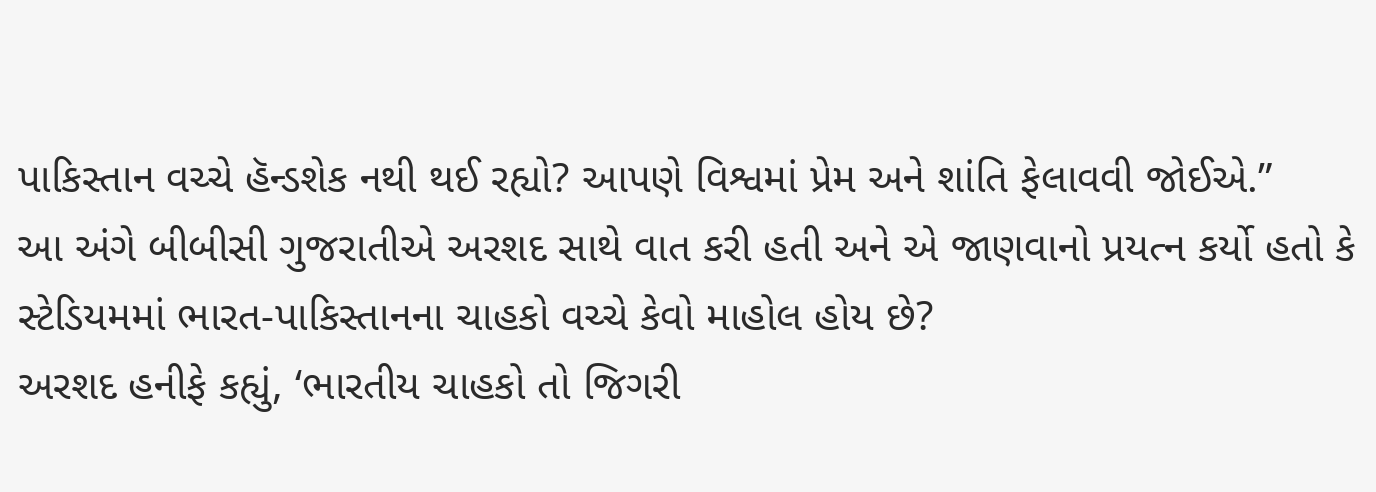પાકિસ્તાન વચ્ચે હૅન્ડશેક નથી થઈ રહ્યો? આપણે વિશ્વમાં પ્રેમ અને શાંતિ ફેલાવવી જોઈએ.”
આ અંગે બીબીસી ગુજરાતીએ અરશદ સાથે વાત કરી હતી અને એ જાણવાનો પ્રયત્ન કર્યો હતો કે સ્ટેડિયમમાં ભારત-પાકિસ્તાનના ચાહકો વચ્ચે કેવો માહોલ હોય છે?
અરશદ હનીફે કહ્યું, ‘ભારતીય ચાહકો તો જિગરી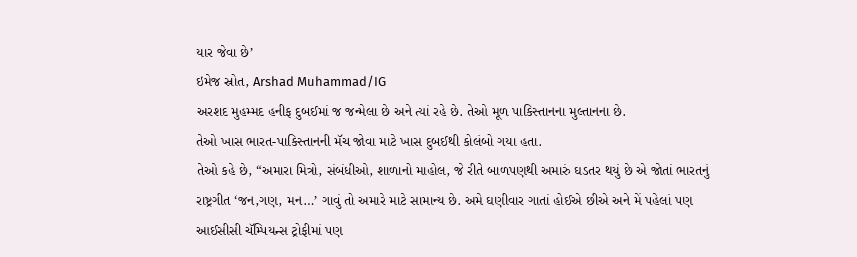યાર જેવા છે’
ઇમેજ સ્રોત, Arshad Muhammad/IG
અરશદ મુહમ્મદ હનીફ દુબઈમાં જ જન્મેલા છે અને ત્યાં રહે છે. તેઓ મૂળ પાકિસ્તાનના મુલ્તાનના છે.
તેઓ ખાસ ભારત-પાકિસ્તાનની મૅચ જોવા માટે ખાસ દુબઈથી કોલંબો ગયા હતા.
તેઓ કહે છે, “અમારા મિત્રો, સંબંધીઓ, શાળાનો માહોલ, જે રીતે બાળપણથી અમારું ઘડતર થયું છે એ જોતાં ભારતનું રાષ્ટ્રગીત ‘જન,ગણ, મન…’ ગાવું તો અમારે માટે સામાન્ય છે. અમે ઘણીવાર ગાતાં હોઈએ છીએ અને મેં પહેલાં પણ આઈસીસી ચૅમ્પિયન્સ ટ્રોફીમાં પણ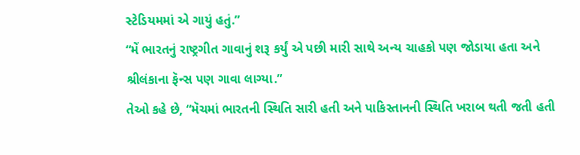સ્ટેડિયમમાં એ ગાયું હતું.”
“મેં ભારતનું રાષ્ટ્રગીત ગાવાનું શરૂ કર્યું એ પછી મારી સાથે અન્ય ચાહકો પણ જોડાયા હતા અને શ્રીલંકાના ફૅન્સ પણ ગાવા લાગ્યા.”
તેઓ કહે છે, “મૅચમાં ભારતની સ્થિતિ સારી હતી અને પાકિસ્તાનની સ્થિતિ ખરાબ થતી જતી હતી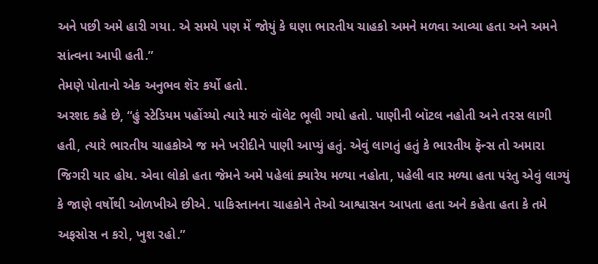અને પછી અમે હારી ગયા. એ સમયે પણ મેં જોયું કે ઘણા ભારતીય ચાહકો અમને મળવા આવ્યા હતા અને અમને સાંત્વના આપી હતી.”
તેમણે પોતાનો એક અનુભવ શૅર કર્યો હતો.
અરશદ કહે છે, “હું સ્ટેડિયમ પહોંચ્યો ત્યારે મારું વૉલેટ ભૂલી ગયો હતો. પાણીની બૉટલ નહોતી અને તરસ લાગી હતી, ત્યારે ભારતીય ચાહકોએ જ મને ખરીદીને પાણી આપ્યું હતું. એવું લાગતું હતું કે ભારતીય ફૅન્સ તો અમારા જિગરી યાર હોય. એવા લોકો હતા જેમને અમે પહેલાં ક્યારેય મળ્યા નહોતા, પહેલી વાર મળ્યા હતા પરંતુ એવું લાગ્યું કે જાણે વર્ષોથી ઓળખીએ છીએ. પાકિસ્તાનના ચાહકોને તેઓ આશ્વાસન આપતા હતા અને કહેતા હતા કે તમે અફસોસ ન કરો, ખુશ રહો.”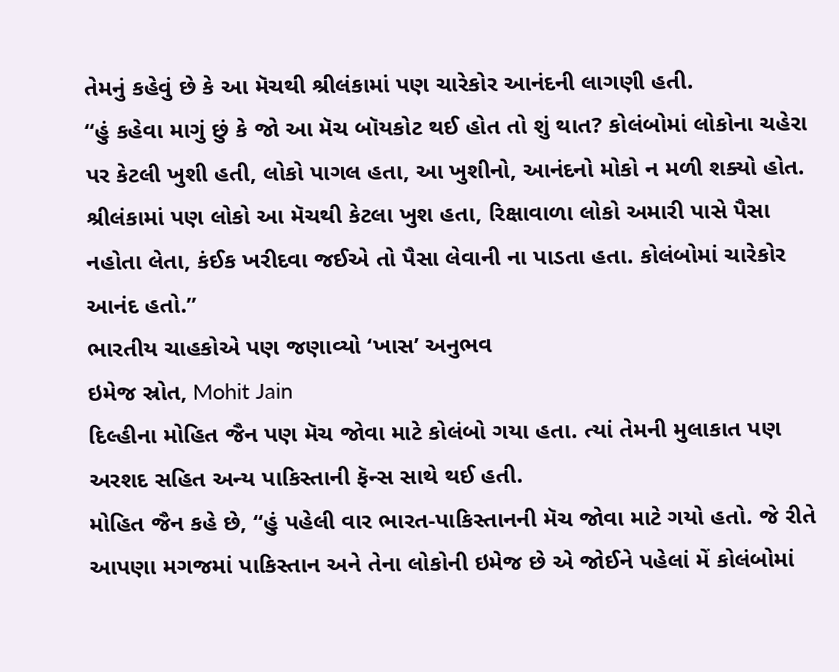તેમનું કહેવું છે કે આ મૅચથી શ્રીલંકામાં પણ ચારેકોર આનંદની લાગણી હતી.
“હું કહેવા માગું છું કે જો આ મૅચ બૉયકોટ થઈ હોત તો શું થાત? કોલંબોમાં લોકોના ચહેરા પર કેટલી ખુશી હતી, લોકો પાગલ હતા, આ ખુશીનો, આનંદનો મોકો ન મળી શક્યો હોત. શ્રીલંકામાં પણ લોકો આ મૅચથી કેટલા ખુશ હતા, રિક્ષાવાળા લોકો અમારી પાસે પૈસા નહોતા લેતા, કંઈક ખરીદવા જઈએ તો પૈસા લેવાની ના પાડતા હતા. કોલંબોમાં ચારેકોર આનંદ હતો.”
ભારતીય ચાહકોએ પણ જણાવ્યો ‘ખાસ’ અનુભવ
ઇમેજ સ્રોત, Mohit Jain
દિલ્હીના મોહિત જૈન પણ મૅચ જોવા માટે કોલંબો ગયા હતા. ત્યાં તેમની મુલાકાત પણ અરશદ સહિત અન્ય પાકિસ્તાની ફૅન્સ સાથે થઈ હતી.
મોહિત જૈન કહે છે, “હું પહેલી વાર ભારત-પાકિસ્તાનની મૅચ જોવા માટે ગયો હતો. જે રીતે આપણા મગજમાં પાકિસ્તાન અને તેના લોકોની ઇમેજ છે એ જોઈને પહેલાં મેં કોલંબોમાં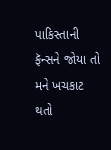પાકિસ્તાની ફૅન્સને જોયા તો મને ખચકાટ થતો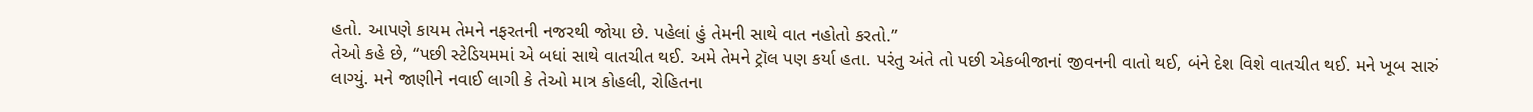હતો. આપણે કાયમ તેમને નફરતની નજરથી જોયા છે. પહેલાં હું તેમની સાથે વાત નહોતો કરતો.”
તેઓ કહે છે, “પછી સ્ટેડિયમમાં એ બધાં સાથે વાતચીત થઈ. અમે તેમને ટ્રૉલ પણ કર્યા હતા. પરંતુ અંતે તો પછી એકબીજાનાં જીવનની વાતો થઈ, બંને દેશ વિશે વાતચીત થઈ. મને ખૂબ સારું લાગ્યું. મને જાણીને નવાઈ લાગી કે તેઓ માત્ર કોહલી, રોહિતના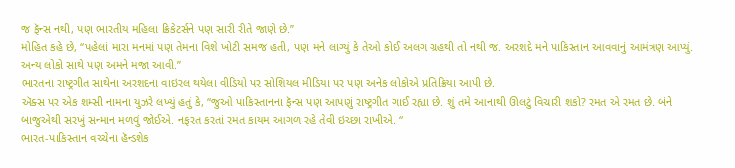જ ફૅન્સ નથી, પણ ભારતીય મહિલા ક્રિકેટર્સને પણ સારી રીતે જાણે છે.”
મોહિત કહે છે, “પહેલાં મારા મનમાં પણ તેમના વિશે ખોટી સમજ હતી, પણ મને લાગ્યું કે તેઓ કોઈ અલગ ગ્રહથી તો નથી જ. અરશદે મને પાકિસ્તાન આવવાનું આમંત્રણ આપ્યું. અન્ય લોકો સાથે પણ અમને મજા આવી.”
ભારતના રાષ્ટ્રગીત સાથેના અરશદના વાઇરલ થયેલા વીડિયો પર સોશિયલ મીડિયા પર પણ અનેક લોકોએ પ્રતિક્રિયા આપી છે.
ઍક્સ પર એક શમ્સી નામના યુઝરે લખ્યું હતું કે, “જુઓ પાકિસ્તાનના ફૅન્સ પણ આપણું રાષ્ટ્રગીત ગાઈ રહ્યા છે. શું તમે આનાથી ઊલટું વિચારી શકો? રમત એ રમત છે. બંને બાજુએથી સરખું સન્માન મળવું જોઈએ. નફરત કરતાં રમત કાયમ આગળ રહે તેવી ઇચ્છા રાખીએ. “
ભારત-પાકિસ્તાન વચ્ચેના હૅન્ડશેક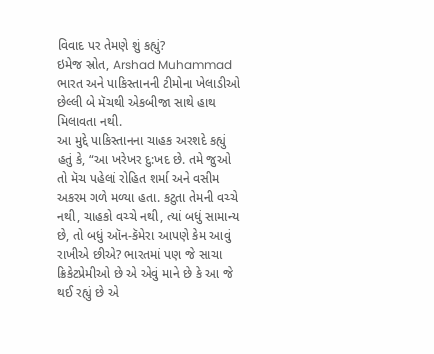વિવાદ પર તેમણે શું કહ્યું?
ઇમેજ સ્રોત, Arshad Muhammad
ભારત અને પાકિસ્તાનની ટીમોના ખેલાડીઓ છેલ્લી બે મૅચથી એકબીજા સાથે હાથ મિલાવતા નથી.
આ મુદ્દે પાકિસ્તાનના ચાહક અરશદે કહ્યું હતું કે, “આ ખરેખર દુ:ખદ છે. તમે જુઓ તો મૅચ પહેલાં રોહિત શર્મા અને વસીમ અકરમ ગળે મળ્યા હતા. કટુતા તેમની વચ્ચે નથી, ચાહકો વચ્ચે નથી, ત્યાં બધું સામાન્ય છે, તો બધું ઑન-કૅમેરા આપણે કેમ આવું રાખીએ છીએ? ભારતમાં પણ જે સાચા ક્રિકેટપ્રેમીઓ છે એ એવું માને છે કે આ જે થઈ રહ્યું છે એ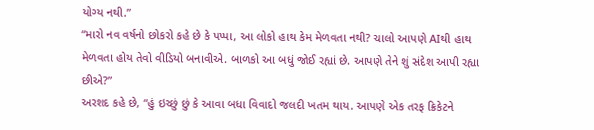યોગ્ય નથી.”
“મારો નવ વર્ષનો છોકરો કહે છે કે પપ્પા, આ લોકો હાથ કેમ મેળવતા નથી? ચાલો આપણે AIથી હાથ મેળવતા હોય તેવો વીડિયો બનાવીએ. બાળકો આ બધું જોઈ રહ્યાં છે. આપણે તેને શું સંદેશ આપી રહ્યા છીએ?”
અરશદ કહે છે, “હું ઇચ્છું છું કે આવા બધા વિવાદો જલદી ખતમ થાય. આપણે એક તરફ ક્રિકેટને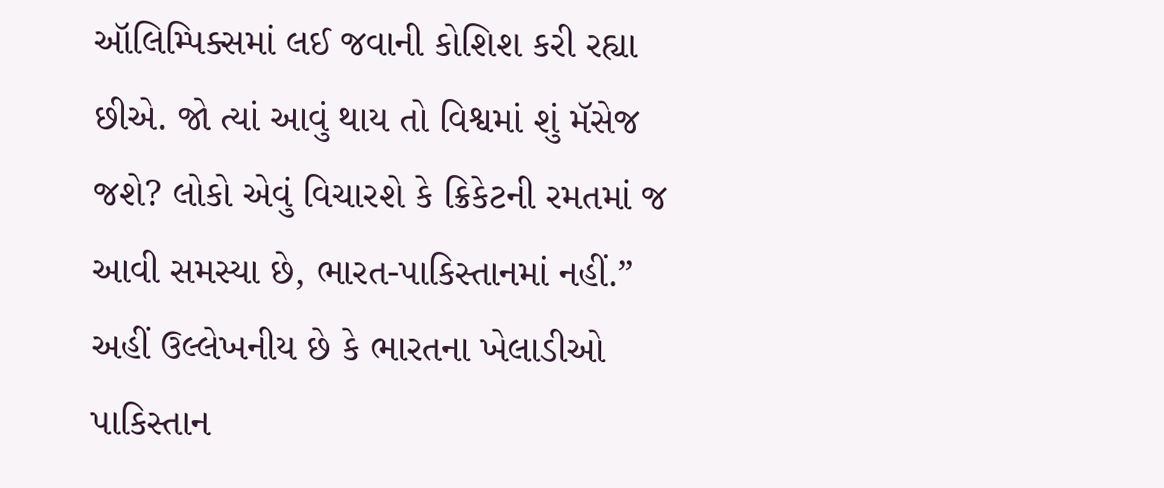ઑલિમ્પિક્સમાં લઈ જવાની કોશિશ કરી રહ્યા છીએ. જો ત્યાં આવું થાય તો વિશ્વમાં શું મૅસેજ જશે? લોકો એવું વિચારશે કે ક્રિકેટની રમતમાં જ આવી સમસ્યા છે, ભારત-પાકિસ્તાનમાં નહીં.”
અહીં ઉલ્લેખનીય છે કે ભારતના ખેલાડીઓ પાકિસ્તાન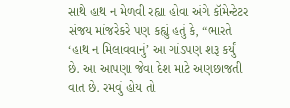સાથે હાથ ન મેળવી રહ્યા હોવા અંગે કૉમેન્ટેટર સંજય માંજરેકરે પણ કહ્યું હતું કે, “ભારતે ‘હાથ ન મિલાવવાનું’ આ ગાંડપણ શરૂ કર્યું છે. આ આપણા જેવા દેશ માટે અણછાજતી વાત છે. રમવું હોય તો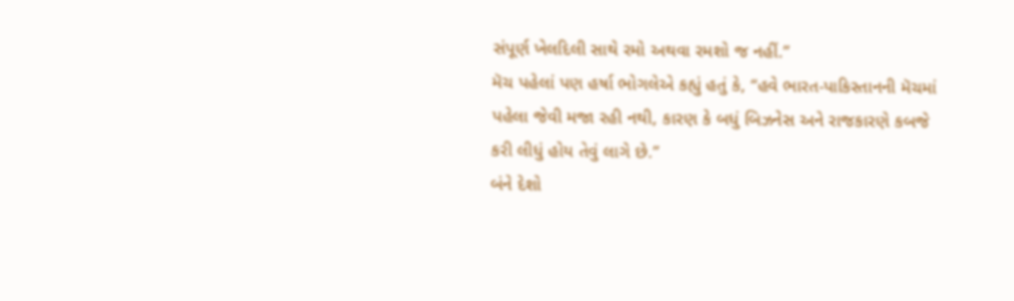સંપૂર્ણ ખેલદિલી સાથે રમો અથવા રમશો જ નહીં.”
મૅચ પહેલાં પણ હર્ષા ભોગલેએ કહ્યું હતું કે, “હવે ભારત-પાકિસ્તાનની મૅચમાં પહેલા જેવી મજા રહી નથી, કારણ કે બધું બિઝનેસ અને રાજકારણે કબજે કરી લીધું હોય તેવું લાગે છે.”
બંને દેશો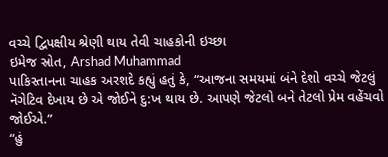વચ્ચે દ્વિપક્ષીય શ્રેણી થાય તેવી ચાહકોની ઇચ્છા
ઇમેજ સ્રોત, Arshad Muhammad
પાકિસ્તાનના ચાહક અરશદે કહ્યું હતું કે, “આજના સમયમાં બંને દેશો વચ્ચે જેટલું નૅગેટિવ દેખાય છે એ જોઈને દુ:ખ થાય છે. આપણે જેટલો બને તેટલો પ્રેમ વહેંચવો જોઈએ.”
“હું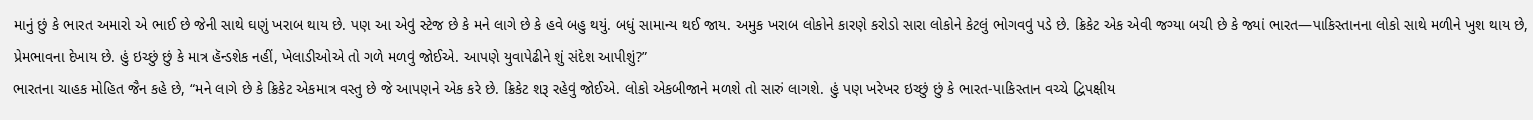માનું છું કે ભારત અમારો એ ભાઈ છે જેની સાથે ઘણું ખરાબ થાય છે. પણ આ એવું સ્ટેજ છે કે મને લાગે છે કે હવે બહુ થયું. બધું સામાન્ય થઈ જાય. અમુક ખરાબ લોકોને કારણે કરોડો સારા લોકોને કેટલું ભોગવવું પડે છે. ક્રિકેટ એક એવી જગ્યા બચી છે કે જ્યાં ભારત—પાકિસ્તાનના લોકો સાથે મળીને ખુશ થાય છે, પ્રેમભાવના દેખાય છે. હું ઇચ્છું છું કે માત્ર હૅન્ડશેક નહીં, ખેલાડીઓએ તો ગળે મળવું જોઈએ. આપણે યુવાપેઢીને શું સંદેશ આપીશું?”
ભારતના ચાહક મોહિત જૈન કહે છે, “મને લાગે છે કે ક્રિકેટ એકમાત્ર વસ્તુ છે જે આપણને એક કરે છે. ક્રિકેટ શરૂ રહેવું જોઈએ. લોકો એકબીજાને મળશે તો સારું લાગશે. હું પણ ખરેખર ઇચ્છું છું કે ભારત-પાકિસ્તાન વચ્ચે દ્વિપક્ષીય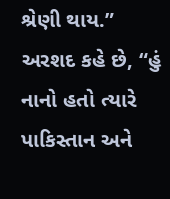શ્રેણી થાય.”
અરશદ કહે છે, “હું નાનો હતો ત્યારે પાકિસ્તાન અને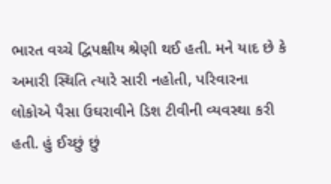ભારત વચ્ચે દ્વિપક્ષીય શ્રેણી થઈ હતી. મને યાદ છે કે અમારી સ્થિતિ ત્યારે સારી નહોતી, પરિવારના લોકોએ પૈસા ઉઘરાવીને ડિશ ટીવીની વ્યવસ્થા કરી હતી. હું ઈચ્છું છું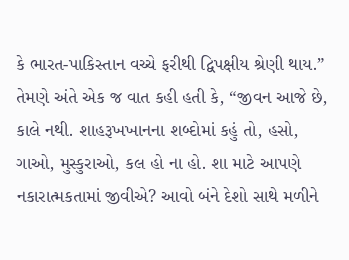કે ભારત-પાકિસ્તાન વચ્ચે ફરીથી દ્વિપક્ષીય શ્રેણી થાય.”
તેમણે અંતે એક જ વાત કહી હતી કે, “જીવન આજે છે, કાલે નથી. શાહરૂખખાનના શબ્દોમાં કહું તો, હસો, ગાઓ, મુસ્કુરાઓ, કલ હો ના હો. શા માટે આપણે નકારાત્મકતામાં જીવીએ? આવો બંને દેશો સાથે મળીને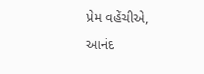પ્રેમ વહેંચીએ, આનંદ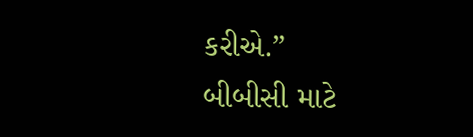કરીએ.”
બીબીસી માટે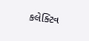કલેક્ટિવ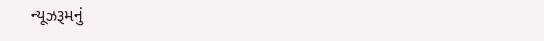ન્યૂઝરૂમનું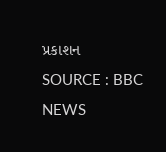પ્રકાશન
SOURCE : BBC NEWS